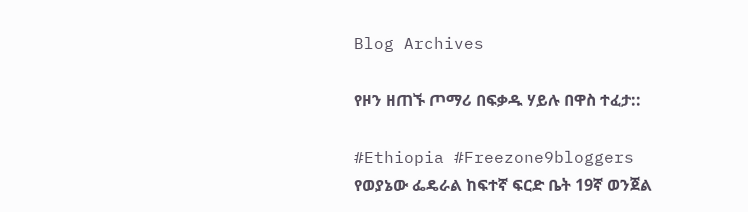Blog Archives

የዞን ዘጠኙ ጦማሪ በፍቃዱ ሃይሉ በዋስ ተፈታ::

#Ethiopia #Freezone9bloggers የወያኔው ፌዴራል ከፍተኛ ፍርድ ቤት 19ኛ ወንጀል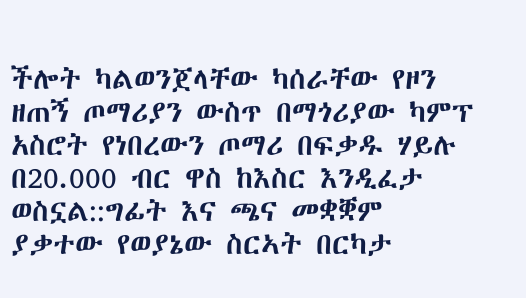ችሎት ካልወንጀላቸው ካሰራቸው የዞን ዘጠኝ ጦማሪያን ውስጥ በማጎሪያው ካምፕ አስሮት የነበረውን ጦማሪ በፍቃዱ ሃይሉ በ20.000 ብር ዋስ ከእስር እንዲፈታ ወስኗል::ግፊት እና ጫና መቋቛም ያቃተው የወያኔው ስርኣት በርካታ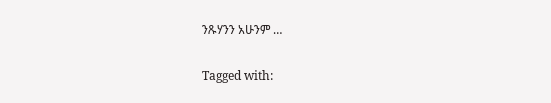ንጹሃንን አሁንም …

Tagged with: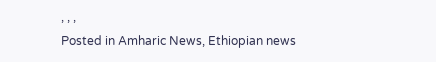, , ,
Posted in Amharic News, Ethiopian news